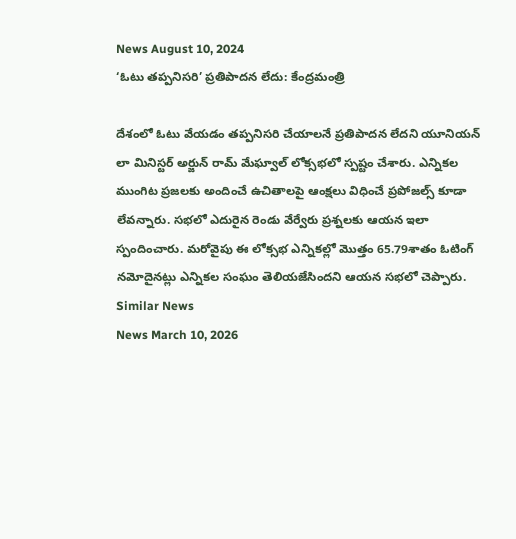News August 10, 2024
‘ఓటు తప్పనిసరి’ ప్రతిపాదన లేదు: కేంద్రమంత్రి

దేశంలో ఓటు వేయడం తప్పనిసరి చేయాలనే ప్రతిపాదన లేదని యూనియన్ లా మినిస్టర్ అర్జున్ రామ్ మేఘ్వాల్ లోక్సభలో స్పష్టం చేశారు. ఎన్నికల ముంగిట ప్రజలకు అందించే ఉచితాలపై ఆంక్షలు విధించే ప్రపోజల్స్ కూడా లేవన్నారు. సభలో ఎదురైన రెండు వేర్వేరు ప్రశ్నలకు ఆయన ఇలా స్పందించారు. మరోవైపు ఈ లోక్సభ ఎన్నికల్లో మొత్తం 65.79శాతం ఓటింగ్ నమోదైనట్లు ఎన్నికల సంఘం తెలియజేసిందని ఆయన సభలో చెప్పారు.
Similar News
News March 10, 2026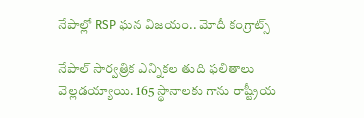నేపాల్లో RSP ఘన విజయం.. మోదీ కంగ్రాట్స్

నేపాల్ సార్వత్రిక ఎన్నికల తుది ఫలితాలు వెల్లడయ్యాయి. 165 స్థానాలకు గాను రాష్ట్రీయ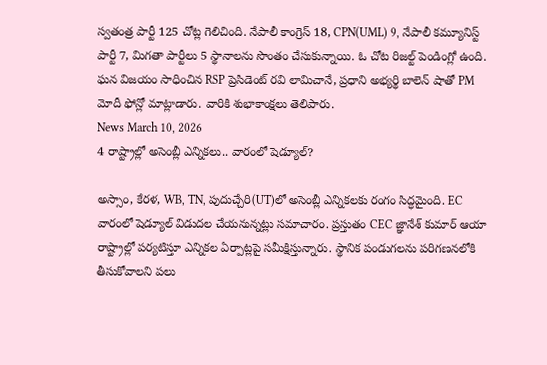స్వతంత్ర పార్టీ 125 చోట్ల గెలిచింది. నేపాలీ కాంగ్రెస్ 18, CPN(UML) 9, నేపాలీ కమ్యూనిస్ట్ పార్టీ 7, మిగతా పార్టీలు 5 స్థానాలను సొంతం చేసుకున్నాయి. ఓ చోట రిజల్ట్ పెండింగ్లో ఉంది. ఘన విజయం సాధించిన RSP ప్రెసిడెంట్ రవి లామిచానే, ప్రధాని అభ్యర్థి బాలెన్ షాతో PM మోదీ ఫోన్లో మాట్లాడారు. వారికి శుభాకాంక్షలు తెలిపారు.
News March 10, 2026
4 రాష్ట్రాల్లో అసెంబ్లీ ఎన్నికలు.. వారంలో షెడ్యూల్?

అస్సాం, కేరళ, WB, TN, పుదుచ్చేరి(UT)లో అసెంబ్లీ ఎన్నికలకు రంగం సిద్ధమైంది. EC వారంలో షెడ్యూల్ విడుదల చేయనున్నట్లు సమాచారం. ప్రస్తుతం CEC జ్ఞానేశ్ కుమార్ ఆయా రాష్ట్రాల్లో పర్యటిస్తూ ఎన్నికల ఏర్పాట్లపై సమీక్షిస్తున్నారు. స్థానిక పండుగలను పరిగణనలోకి తీసుకోవాలని పలు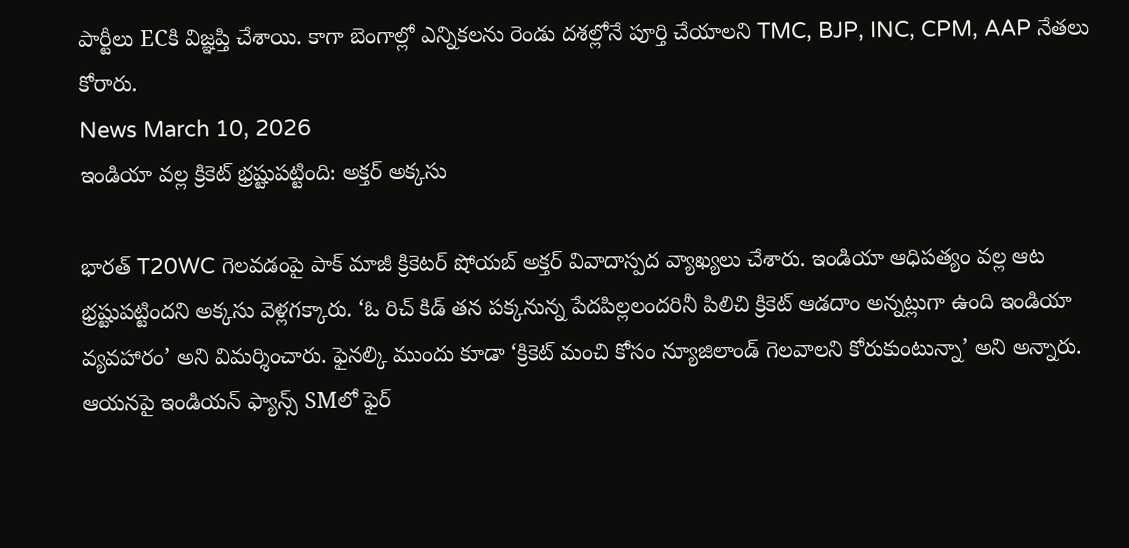పార్టీలు ECకి విజ్ఞప్తి చేశాయి. కాగా బెంగాల్లో ఎన్నికలను రెండు దశల్లోనే పూర్తి చేయాలని TMC, BJP, INC, CPM, AAP నేతలు కోరారు.
News March 10, 2026
ఇండియా వల్ల క్రికెట్ భ్రష్టుపట్టింది: అక్తర్ అక్కసు

భారత్ T20WC గెలవడంపై పాక్ మాజీ క్రికెటర్ షోయబ్ అక్తర్ వివాదాస్పద వ్యాఖ్యలు చేశారు. ఇండియా ఆధిపత్యం వల్ల ఆట భ్రష్టుపట్టిందని అక్కసు వెళ్లగక్కారు. ‘ఓ రిచ్ కిడ్ తన పక్కనున్న పేదపిల్లలందరినీ పిలిచి క్రికెట్ ఆడదాం అన్నట్లుగా ఉంది ఇండియా వ్యవహారం’ అని విమర్శించారు. ఫైనల్కి ముందు కూడా ‘క్రికెట్ మంచి కోసం న్యూజిలాండ్ గెలవాలని కోరుకుంటున్నా’ అని అన్నారు. ఆయనపై ఇండియన్ ఫ్యాన్స్ SMలో ఫైర్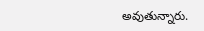అవుతున్నారు.